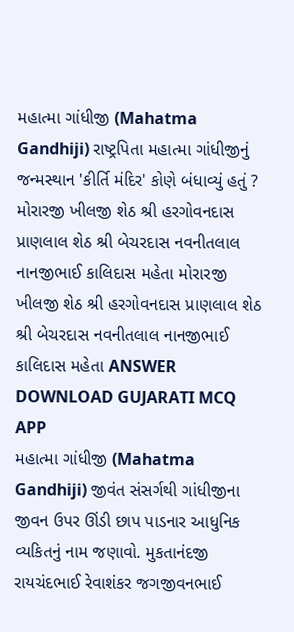મહાત્મા ગાંધીજી (Mahatma Gandhiji) રાષ્ટ્રપિતા મહાત્મા ગાંધીજીનું જન્મસ્થાન 'કીર્તિ મંદિર' કોણે બંધાવ્યું હતું ? મોરારજી ખીલજી શેઠ શ્રી હરગોવનદાસ પ્રાણલાલ શેઠ શ્રી બેચરદાસ નવનીતલાલ નાનજીભાઈ કાલિદાસ મહેતા મોરારજી ખીલજી શેઠ શ્રી હરગોવનદાસ પ્રાણલાલ શેઠ શ્રી બેચરદાસ નવનીતલાલ નાનજીભાઈ કાલિદાસ મહેતા ANSWER DOWNLOAD GUJARATI MCQ APP
મહાત્મા ગાંધીજી (Mahatma Gandhiji) જીવંત સંસર્ગથી ગાંધીજીના જીવન ઉપર ઊંડી છાપ પાડનાર આધુનિક વ્યકિતનું નામ જણાવો. મુકતાનંદજી રાયચંદભાઈ રેવાશંકર જગજીવનભાઈ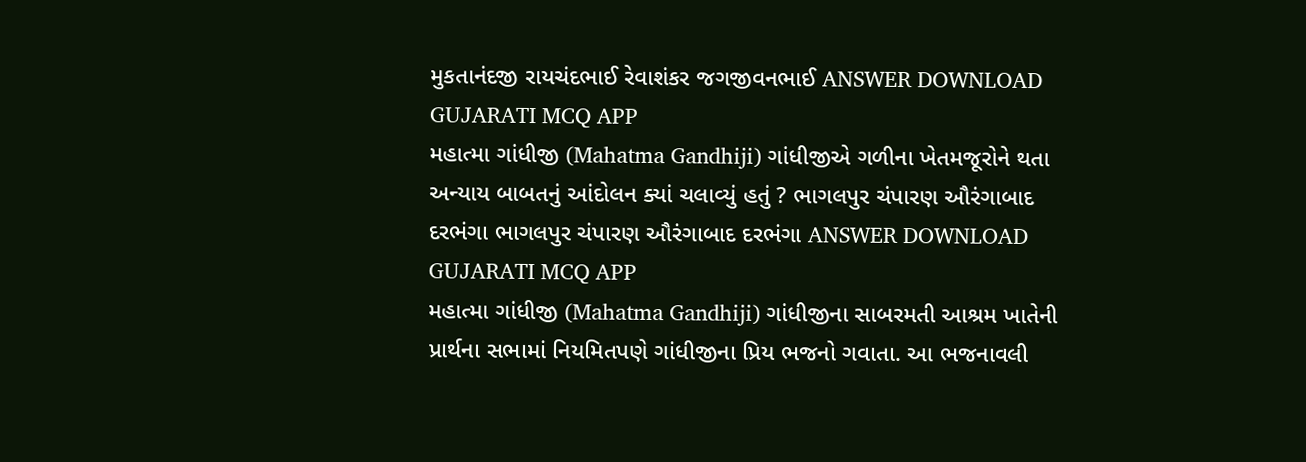મુકતાનંદજી રાયચંદભાઈ રેવાશંકર જગજીવનભાઈ ANSWER DOWNLOAD GUJARATI MCQ APP
મહાત્મા ગાંધીજી (Mahatma Gandhiji) ગાંધીજીએ ગળીના ખેતમજૂરોને થતા અન્યાય બાબતનું આંદોલન ક્યાં ચલાવ્યું હતું ? ભાગલપુર ચંપારણ ઔરંગાબાદ દરભંગા ભાગલપુર ચંપારણ ઔરંગાબાદ દરભંગા ANSWER DOWNLOAD GUJARATI MCQ APP
મહાત્મા ગાંધીજી (Mahatma Gandhiji) ગાંધીજીના સાબરમતી આશ્રમ ખાતેની પ્રાર્થના સભામાં નિયમિતપણે ગાંધીજીના પ્રિય ભજનો ગવાતા. આ ભજનાવલી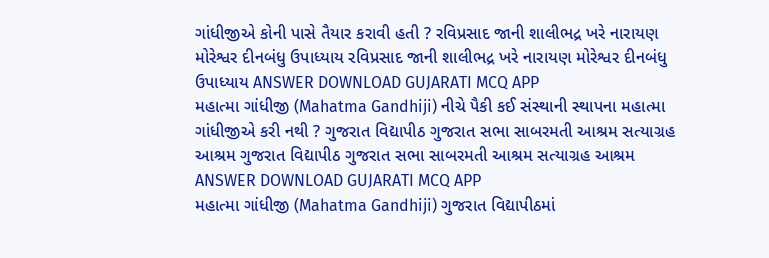ગાંધીજીએ કોની પાસે તૈયાર કરાવી હતી ? રવિપ્રસાદ જાની શાલીભદ્ર ખરે નારાયણ મોરેશ્વર દીનબંધુ ઉપાધ્યાય રવિપ્રસાદ જાની શાલીભદ્ર ખરે નારાયણ મોરેશ્વર દીનબંધુ ઉપાધ્યાય ANSWER DOWNLOAD GUJARATI MCQ APP
મહાત્મા ગાંધીજી (Mahatma Gandhiji) નીચે પૈકી કઈ સંસ્થાની સ્થાપના મહાત્મા ગાંધીજીએ કરી નથી ? ગુજરાત વિદ્યાપીઠ ગુજરાત સભા સાબરમતી આશ્રમ સત્યાગ્રહ આશ્રમ ગુજરાત વિદ્યાપીઠ ગુજરાત સભા સાબરમતી આશ્રમ સત્યાગ્રહ આશ્રમ ANSWER DOWNLOAD GUJARATI MCQ APP
મહાત્મા ગાંધીજી (Mahatma Gandhiji) ગુજરાત વિદ્યાપીઠમાં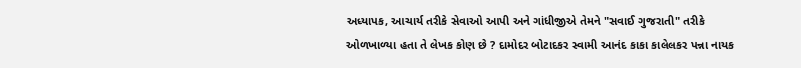અધ્યાપક, આચાર્ય તરીકે સેવાઓ આપી અને ગાંધીજીએ તેમને "સવાઈ ગુજરાતી" તરીકે ઓળખાળ્યા હતા તે લેખક કોણ છે ? દામોદર બોટાદકર સ્વામી આનંદ કાકા કાલેલકર પન્ના નાયક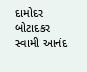દામોદર બોટાદકર સ્વામી આનંદ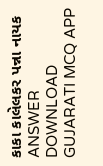કાકા કાલેલકર પન્ના નાયક ANSWER DOWNLOAD GUJARATI MCQ APP